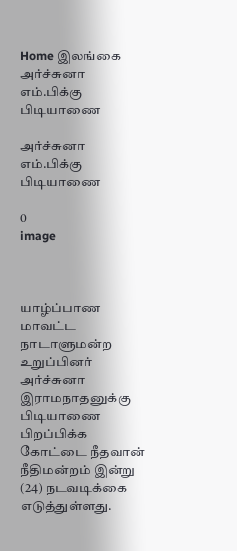Home இலங்கை அர்ச்சுனா எம்.பிக்கு பிடியாணை

அர்ச்சுனா எம்.பிக்கு பிடியாணை

0
image



யாழ்ப்பாண மாவட்ட நாடாளுமன்ற உறுப்பினர் அர்ச்சுனா இராமநாதனுக்கு பிடியாணை பிறப்பிக்க கோட்டை நீதவான் நீதிமன்றம் இன்று (24) நடவடிக்கை எடுத்துள்ளது.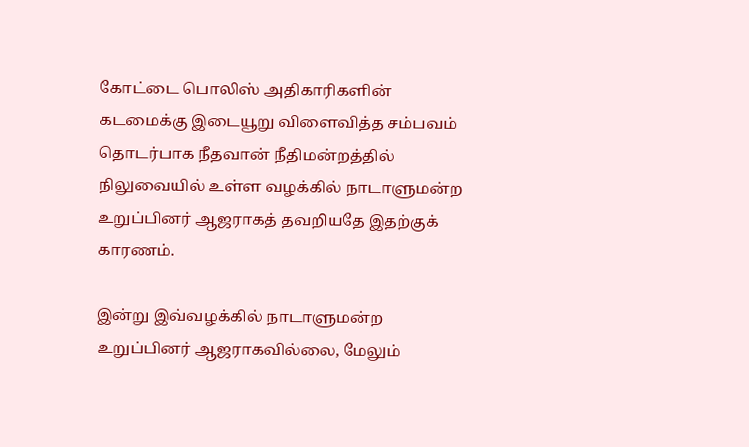கோட்டை பொலிஸ் அதிகாரிகளின் கடமைக்கு இடையூறு விளைவித்த சம்பவம் தொடர்பாக நீதவான் நீதிமன்றத்தில் நிலுவையில் உள்ள வழக்கில் நாடாளுமன்ற உறுப்பினர் ஆஜராகத் தவறியதே இதற்குக் காரணம்.

இன்று இவ்வழக்கில் நாடாளுமன்ற உறுப்பினர் ஆஜராகவில்லை, மேலும்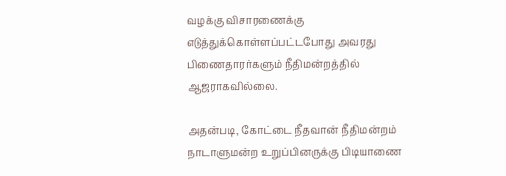வழக்கு விசாரணைக்கு எடுத்துக்கொள்ளப்பட்டபோது அவரது பிணைதாரர்களும் நீதிமன்றத்தில் ஆஜராகவில்லை.

அதன்படி, கோட்டை நீதவான் நீதிமன்றம் நாடாளுமன்ற உறுப்பினருக்கு பிடியாணை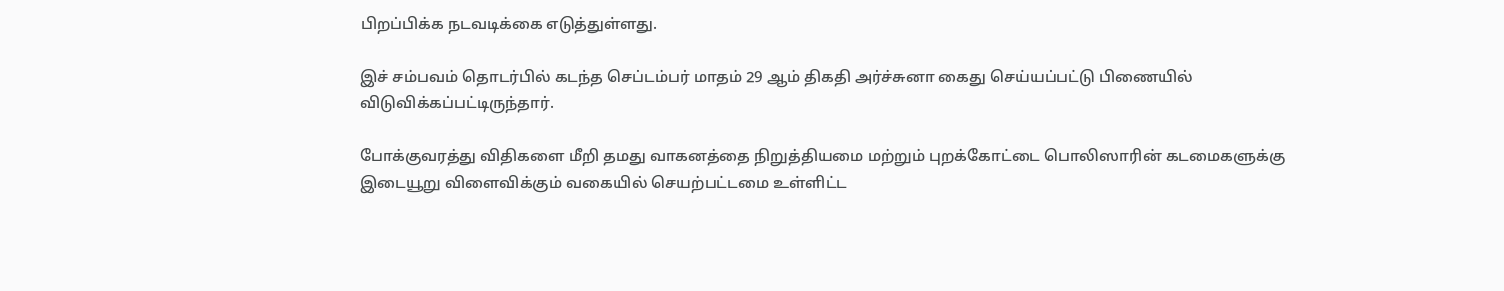பிறப்பிக்க நடவடிக்கை எடுத்துள்ளது.

இச் சம்பவம் தொடர்பில் கடந்த செப்டம்பர் மாதம் 29 ஆம் திகதி அர்ச்சுனா கைது செய்யப்பட்டு பிணையில் விடுவிக்கப்பட்டிருந்தார்.

போக்குவரத்து விதிகளை மீறி தமது வாகனத்தை நிறுத்தியமை மற்றும் புறக்கோட்டை பொலிஸாரின் கடமைகளுக்கு இடையூறு விளைவிக்கும் வகையில் செயற்பட்டமை உள்ளிட்ட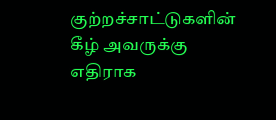குற்றச்சாட்டுகளின் கீழ் அவருக்கு எதிராக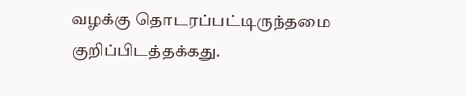வழக்கு தொடரப்பட்டிருந்தமை குறிப்பிடத்தக்கது.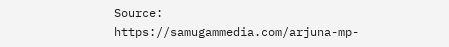Source: https://samugammedia.com/arjuna-mp-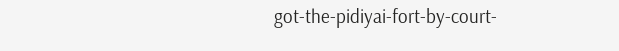got-the-pidiyai-fort-by-court-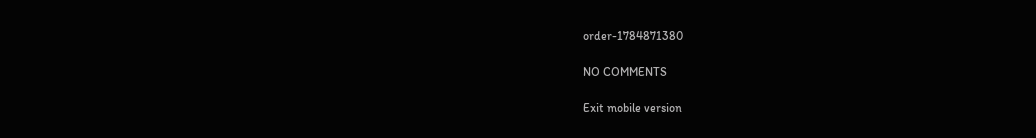order-1784871380

NO COMMENTS

Exit mobile version